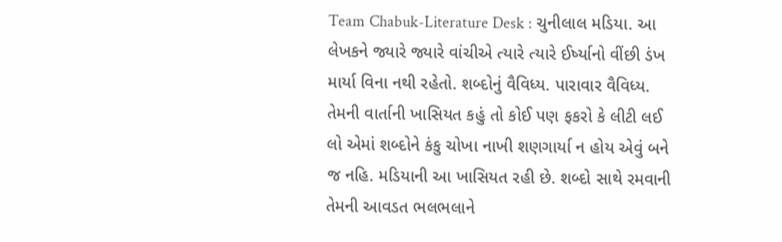Team Chabuk-Literature Desk : ચુનીલાલ મડિયા. આ લેખકને જ્યારે જ્યારે વાંચીએ ત્યારે ત્યારે ઈર્ષ્યાનો વીંછી ડંખ માર્યા વિના નથી રહેતો. શબ્દોનું વૈવિધ્ય. પારાવાર વૈવિધ્ય. તેમની વાર્તાની ખાસિયત કહું તો કોઈ પણ ફકરો કે લીટી લઈ લો એમાં શબ્દોને કંકુ ચોખા નાખી શણગાર્યા ન હોય એવું બને જ નહિ. મડિયાની આ ખાસિયત રહી છે. શબ્દો સાથે રમવાની તેમની આવડત ભલભલાને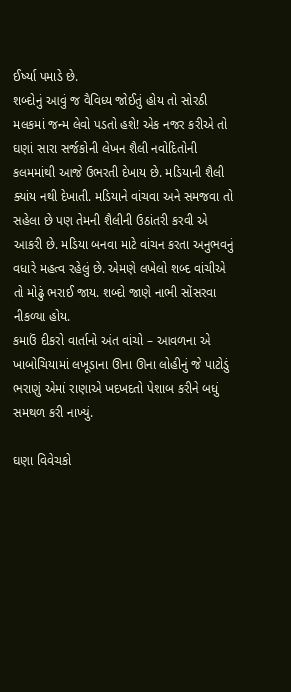ઈર્ષ્યા પમાડે છે.
શબ્દોનું આવું જ વૈવિધ્ય જોઈતું હોય તો સોરઠી મલકમાં જન્મ લેવો પડતો હશે! એક નજર કરીએ તો ઘણાં સારા સર્જકોની લેખન શૈલી નવોદિતોની કલમમાંથી આજે ઉભરતી દેખાય છે. મડિયાની શૈલી ક્યાંય નથી દેખાતી. મડિયાને વાંચવા અને સમજવા તો સહેલા છે પણ તેમની શૈલીની ઉઠાંતરી કરવી એ આકરી છે. મડિયા બનવા માટે વાંચન કરતા અનુભવનું વધારે મહત્વ રહેલું છે. એમણે લખેલો શબ્દ વાંચીએ તો મોઢું ભરાઈ જાય. શબ્દો જાણે નાભી સોંસરવા નીકળ્યા હોય.
કમાઉં દીકરો વાર્તાનો અંત વાંચો – આવળના એ ખાબોચિયામાં લખૂડાના ઊના ઊના લોહીનું જે પાટોડું ભરાણું એમાં રાણાએ ખદખદતો પેશાબ કરીને બધું સમથળ કરી નાખ્યું.

ઘણા વિવેચકો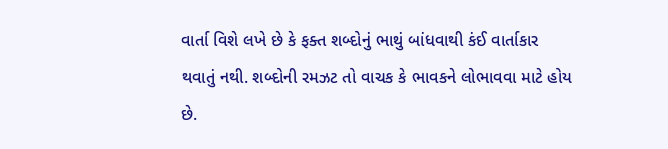વાર્તા વિશે લખે છે કે ફક્ત શબ્દોનું ભાથું બાંધવાથી કંઈ વાર્તાકાર થવાતું નથી. શબ્દોની રમઝટ તો વાચક કે ભાવકને લોભાવવા માટે હોય છે.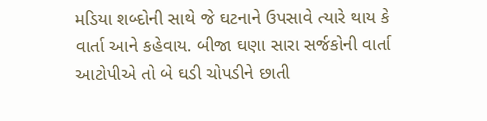મડિયા શબ્દોની સાથે જે ઘટનાને ઉપસાવે ત્યારે થાય કે વાર્તા આને કહેવાય. બીજા ઘણા સારા સર્જકોની વાર્તા આટોપીએ તો બે ઘડી ચોપડીને છાતી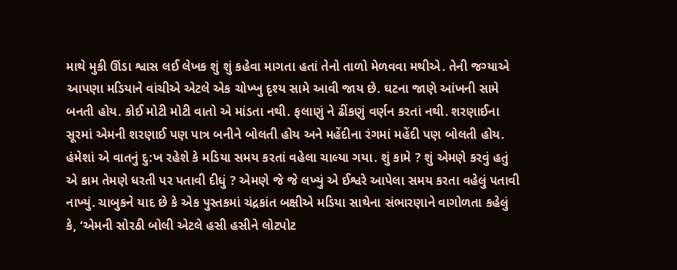માથે મુકી ઊંડા શ્વાસ લઈ લેખક શું શું કહેવા માગતા હતાં તેનો તાળો મેળવવા મથીએ. તેની જગ્યાએ આપણા મડિયાને વાંચીએ એટલે એક ચોખ્ખુ દૃશ્ય સામે આવી જાય છે. ઘટના જાણે આંખની સામે બનતી હોય. કોઈ મોટી મોટી વાતો એ માંડતા નથી. ફલાણું ને ઢીંકણું વર્ણન કરતાં નથી. શરણાઈના સૂરમાં એમની શરણાઈ પણ પાત્ર બનીને બોલતી હોય અને મહેંદીના રંગમાં મહેંદી પણ બોલતી હોય.
હંમેશાં એ વાતનું દુ:ખ રહેશે કે મડિયા સમય કરતાં વહેલા ચાલ્યા ગયા. શું કામે ? શું એમણે કરવું હતું એ કામ તેમણે ધરતી પર પતાવી દીધું ? એમણે જે જે લખ્યું એ ઈશ્વરે આપેલા સમય કરતા વહેલું પતાવી નાખ્યું. ચાબુકને યાદ છે કે એક પુસ્તકમાં ચંદ્રકાંત બક્ષીએ મડિયા સાથેના સંભારણાને વાગોળતા કહેલું કે, ‘એમની સોરઠી બોલી એટલે હસી હસીને લોટપોટ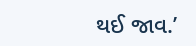થઈ જાવ.’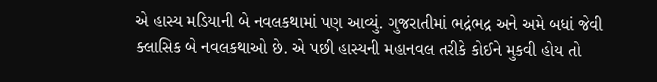એ હાસ્ય મડિયાની બે નવલકથામાં પણ આવ્યું. ગુજરાતીમાં ભદ્રંભદ્ર અને અમે બધાં જેવી ક્લાસિક બે નવલકથાઓ છે. એ પછી હાસ્યની મહાનવલ તરીકે કોઈને મુકવી હોય તો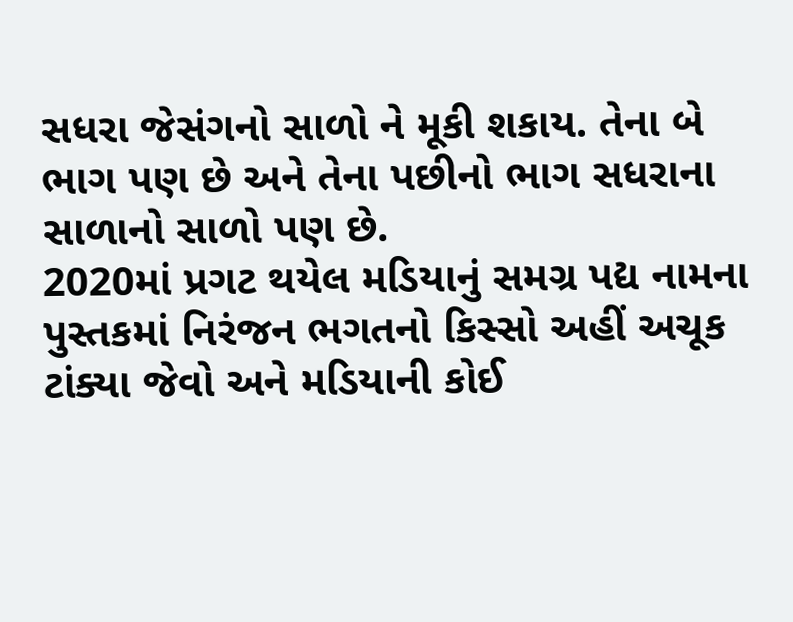સધરા જેસંગનો સાળો ને મૂકી શકાય. તેના બે ભાગ પણ છે અને તેના પછીનો ભાગ સધરાના સાળાનો સાળો પણ છે.
2020માં પ્રગટ થયેલ મડિયાનું સમગ્ર પદ્ય નામના પુસ્તકમાં નિરંજન ભગતનો કિસ્સો અહીં અચૂક ટાંક્યા જેવો અને મડિયાની કોઈ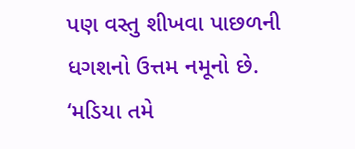પણ વસ્તુ શીખવા પાછળની ધગશનો ઉત્તમ નમૂનો છે.
‘મડિયા તમે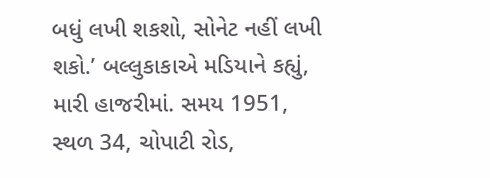બધું લખી શકશો, સોનેટ નહીં લખી શકો.’ બલ્લુકાકાએ મડિયાને કહ્યું, મારી હાજરીમાં. સમય 1951, સ્થળ 34, ચોપાટી રોડ,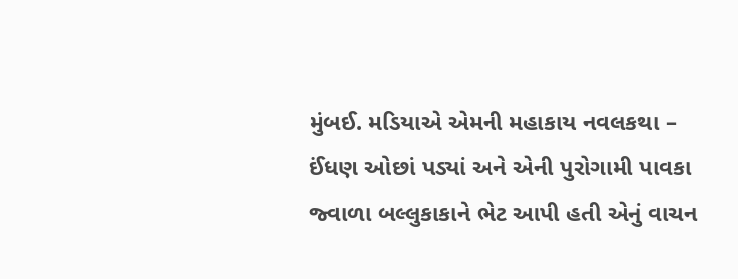મુંબઈ. મડિયાએ એમની મહાકાય નવલકથા – ઈંધણ ઓછાં પડ્યાં અને એની પુરોગામી પાવકા જ્વાળા બલ્લુકાકાને ભેટ આપી હતી એનું વાચન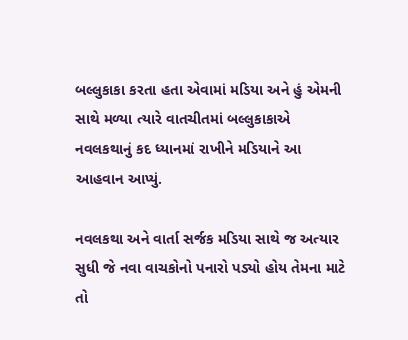બલ્લુકાકા કરતા હતા એવામાં મડિયા અને હું એમની સાથે મળ્યા ત્યારે વાતચીતમાં બલ્લુકાકાએ નવલકથાનું કદ ધ્યાનમાં રાખીને મડિયાને આ આહવાન આપ્યું.

નવલકથા અને વાર્તા સર્જક મડિયા સાથે જ અત્યાર સુધી જે નવા વાચકોનો પનારો પડ્યો હોય તેમના માટે તો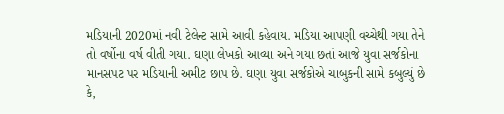મડિયાની 2020માં નવી ટેલેન્ટ સામે આવી કહેવાય. મડિયા આપણી વચ્ચેથી ગયા તેને તો વર્ષોના વર્ષ વીતી ગયા. ઘણા લેખકો આવ્યા અને ગયા છતાં આજે યુવા સર્જકોના માનસપટ પર મડિયાની અમીટ છાપ છે. ઘણા યુવા સર્જકોએ ચાબુકની સામે કબુલ્યું છે કે,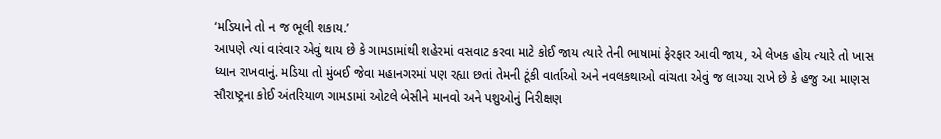‘મડિયાને તો ન જ ભૂલી શકાય.’
આપણે ત્યાં વારંવાર એવું થાય છે કે ગામડામાંથી શહેરમાં વસવાટ કરવા માટે કોઈ જાય ત્યારે તેની ભાષામાં ફેરફાર આવી જાય, એ લેખક હોય ત્યારે તો ખાસ ધ્યાન રાખવાનું. મડિયા તો મુંબઈ જેવા મહાનગરમાં પણ રહ્યા છતાં તેમની ટૂંકી વાર્તાઓ અને નવલકથાઓ વાંચતા એવું જ લાગ્યા રાખે છે કે હજુ આ માણસ સૌરાષ્ટ્રના કોઈ અંતરિયાળ ગામડામાં ઓટલે બેસીને માનવો અને પશુઓનું નિરીક્ષણ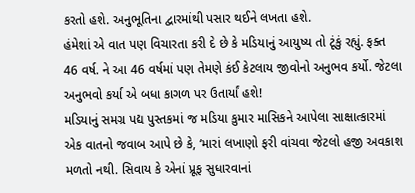કરતો હશે. અનુભૂતિના દ્વારમાંથી પસાર થઈને લખતા હશે.
હંમેશાં એ વાત પણ વિચારતા કરી દે છે કે મડિયાનું આયુષ્ય તો ટૂંકું રહ્યું. ફક્ત 46 વર્ષ. ને આ 46 વર્ષમાં પણ તેમણે કંઈ કેટલાય જીવોનો અનુભવ કર્યો. જેટલા અનુભવો કર્યા એ બધા કાગળ પર ઉતાર્યાં હશે!
મડિયાનું સમગ્ર પદ્ય પુસ્તકમાં જ મડિયા કુમાર માસિકને આપેલા સાક્ષાત્કારમાં એક વાતનો જવાબ આપે છે કે, ‘મારાં લખાણો ફરી વાંચવા જેટલો હજી અવકાશ મળતો નથી. સિવાય કે એનાં પ્રૂફ સુધારવાનાં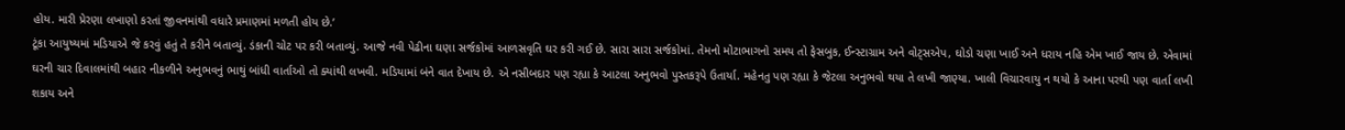હોય. મારી પ્રેરણા લખાણો કરતાં જીવનમાંથી વધારે પ્રમાણમાં મળતી હોય છે.’
ટૂંકા આયુષ્યમાં મડિયાએ જે કરવું હતું તે કરીને બતાવ્યું. ડંકાની ચોટ પર કરી બતાવ્યું. આજે નવી પેઢીના ઘણા સર્જકોમાં આળસવૃતિ ઘર કરી ગઈ છે. સારા સારા સર્જકોમાં. તેમનો મોટાભાગનો સમય તો ફેસબુક, ઈન્સ્ટાગ્રામ અને વોટ્સએપ, ઘોડો ચણા ખાઈ અને ધરાય નહિ એમ ખાઈ જાય છે. એવામાં ઘરની ચાર દિવાલમાંથી બહાર નીકળીને અનુભવનું ભાથું બાંધી વાર્તાઓ તો ક્યાંથી લખવી. મડિયામાં બંને વાત દેખાય છે. એ નસીબદાર પણ રહ્યા કે આટલા અનુભવો પુસ્તકરૂપે ઉતાર્યા. મહેનતુ પણ રહ્યા કે જેટલા અનુભવો થયા તે લખી જાણ્યા. ખાલી વિચારવાયુ ન થયો કે આના પરથી પણ વાર્તા લખી શકાય અને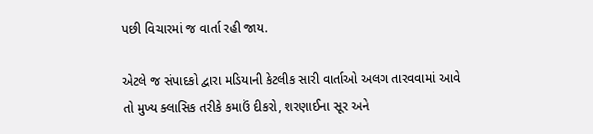પછી વિચારમાં જ વાર્તા રહી જાય.

એટલે જ સંપાદકો દ્વારા મડિયાની કેટલીક સારી વાર્તાઓ અલગ તારવવામાં આવે તો મુખ્ય ક્લાસિક તરીકે કમાઉં દીકરો, શરણાઈના સૂર અને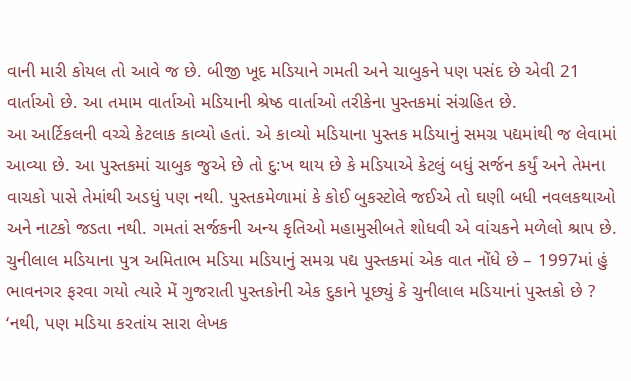વાની મારી કોયલ તો આવે જ છે. બીજી ખૂદ મડિયાને ગમતી અને ચાબુકને પણ પસંદ છે એવી 21 વાર્તાઓ છે. આ તમામ વાર્તાઓ મડિયાની શ્રેષ્ઠ વાર્તાઓ તરીકેના પુસ્તકમાં સંગ્રહિત છે.
આ આર્ટિકલની વચ્ચે કેટલાક કાવ્યો હતાં. એ કાવ્યો મડિયાના પુસ્તક મડિયાનું સમગ્ર પદ્યમાંથી જ લેવામાં આવ્યા છે. આ પુસ્તકમાં ચાબુક જુએ છે તો દુ:ખ થાય છે કે મડિયાએ કેટલું બધું સર્જન કર્યું અને તેમના વાચકો પાસે તેમાંથી અડધું પણ નથી. પુસ્તકમેળામાં કે કોઈ બુકસ્ટોલે જઈએ તો ઘણી બધી નવલકથાઓ અને નાટકો જડતા નથી. ગમતાં સર્જકની અન્ય કૃતિઓ મહામુસીબતે શોધવી એ વાંચકને મળેલો શ્રાપ છે.
ચુનીલાલ મડિયાના પુત્ર અમિતાભ મડિયા મડિયાનું સમગ્ર પદ્ય પુસ્તકમાં એક વાત નોંધે છે – 1997માં હું ભાવનગર ફરવા ગયો ત્યારે મેં ગુજરાતી પુસ્તકોની એક દુકાને પૂછ્યું કે ચુનીલાલ મડિયાનાં પુસ્તકો છે ? ‘નથી, પણ મડિયા કરતાંય સારા લેખક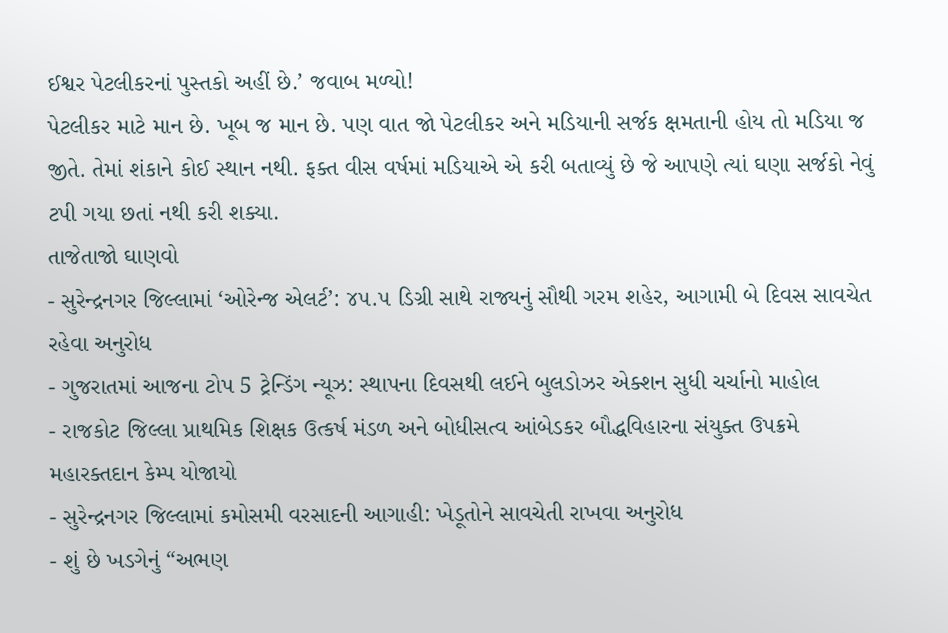ઈશ્વર પેટલીકરનાં પુસ્તકો અહીં છે.’ જવાબ મળ્યો!
પેટલીકર માટે માન છે. ખૂબ જ માન છે. પણ વાત જો પેટલીકર અને મડિયાની સર્જક ક્ષમતાની હોય તો મડિયા જ જીતે. તેમાં શંકાને કોઈ સ્થાન નથી. ફક્ત વીસ વર્ષમાં મડિયાએ એ કરી બતાવ્યું છે જે આપણે ત્યાં ઘણા સર્જકો નેવું ટપી ગયા છતાં નથી કરી શક્યા.
તાજેતાજો ઘાણવો
- સુરેન્દ્રનગર જિલ્લામાં ‘ઓરેન્જ એલર્ટ’: ૪૫.૫ ડિગ્રી સાથે રાજ્યનું સૌથી ગરમ શહેર, આગામી બે દિવસ સાવચેત રહેવા અનુરોધ
- ગુજરાતમાં આજના ટોપ 5 ટ્રેન્ડિંગ ન્યૂઝ: સ્થાપના દિવસથી લઈને બુલડોઝર એક્શન સુધી ચર્ચાનો માહોલ
- રાજકોટ જિલ્લા પ્રાથમિક શિક્ષક ઉત્કર્ષ મંડળ અને બોધીસત્વ આંબેડકર બૌદ્ધવિહારના સંયુક્ત ઉપક્રમે મહારક્તદાન કેમ્પ યોજાયો
- સુરેન્દ્રનગર જિલ્લામાં કમોસમી વરસાદની આગાહી: ખેડૂતોને સાવચેતી રાખવા અનુરોધ
- શું છે ખડગેનું “અભણ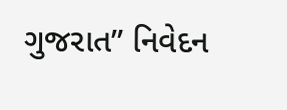ગુજરાત” નિવેદન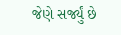જેણે સર્જ્યું છે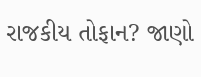રાજકીય તોફાન? જાણો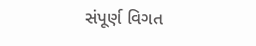સંપૂર્ણ વિગત